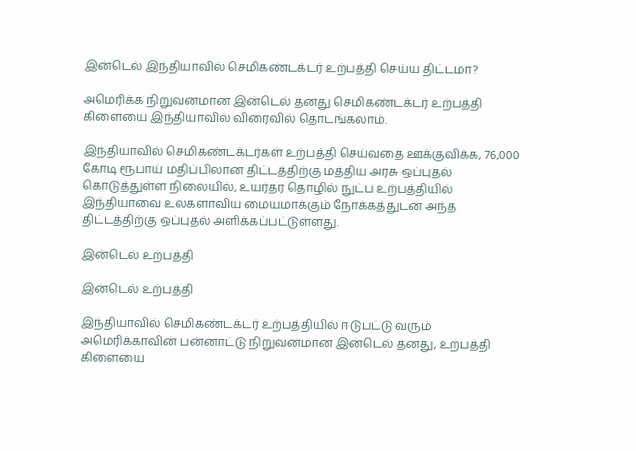இன்டெல் இந்தியாவில் செமிகண்டக்டர் உற்பத்தி செய்ய திட்டமா?

அமெரிக்க நிறுவனமான இன்டெல் தனது செமிகண்டக்டர் உற்பத்தி கிளையை இந்தியாவில் விரைவில் தொடங்கலாம்.

இந்தியாவில் செமிகண்டக்டர்கள் உற்பத்தி செய்வதை ஊக்குவிக்க, 76,000 கோடி ரூபாய் மதிப்பிலான திட்டத்திற்கு மத்திய அரசு ஒப்புதல் கொடுத்துள்ள நிலையில், உயர்தர தொழில் நுட்ப உற்பத்தியில் இந்தியாவை உலகளாவிய மையமாக்கும் நோக்கத்துடன் அந்த திட்டத்திற்கு ஒப்புதல் அளிக்கப்பட்டுள்ளது.

இன்டெல் உற்பத்தி

இன்டெல் உற்பத்தி

இந்தியாவில் செமிகண்டக்டர் உற்பத்தியில் ஈடுபட்டு வரும் அமெரிக்காவின் பன்னாட்டு நிறுவனமான இன்டெல் தனது, உற்பத்தி கிளையை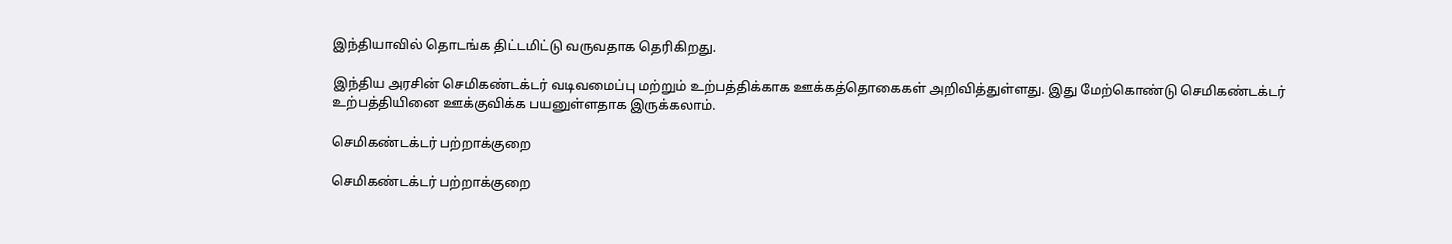இந்தியாவில் தொடங்க திட்டமிட்டு வருவதாக தெரிகிறது.

இந்திய அரசின் செமிகண்டக்டர் வடிவமைப்பு மற்றும் உற்பத்திக்காக ஊக்கத்தொகைகள் அறிவித்துள்ளது. இது மேற்கொண்டு செமிகண்டக்டர் உற்பத்தியினை ஊக்குவிக்க பயனுள்ளதாக இருக்கலாம்.

செமிகண்டக்டர் பற்றாக்குறை

செமிகண்டக்டர் பற்றாக்குறை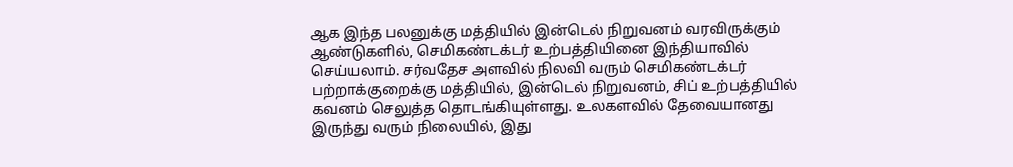ஆக இந்த பலனுக்கு மத்தியில் இன்டெல் நிறுவனம் வரவிருக்கும் ஆண்டுகளில், செமிகண்டக்டர் உற்பத்தியினை இந்தியாவில் செய்யலாம். சர்வதேச அளவில் நிலவி வரும் செமிகண்டக்டர் பற்றாக்குறைக்கு மத்தியில், இன்டெல் நிறுவனம், சிப் உற்பத்தியில் கவனம் செலுத்த தொடங்கியுள்ளது. உலகளவில் தேவையானது இருந்து வரும் நிலையில், இது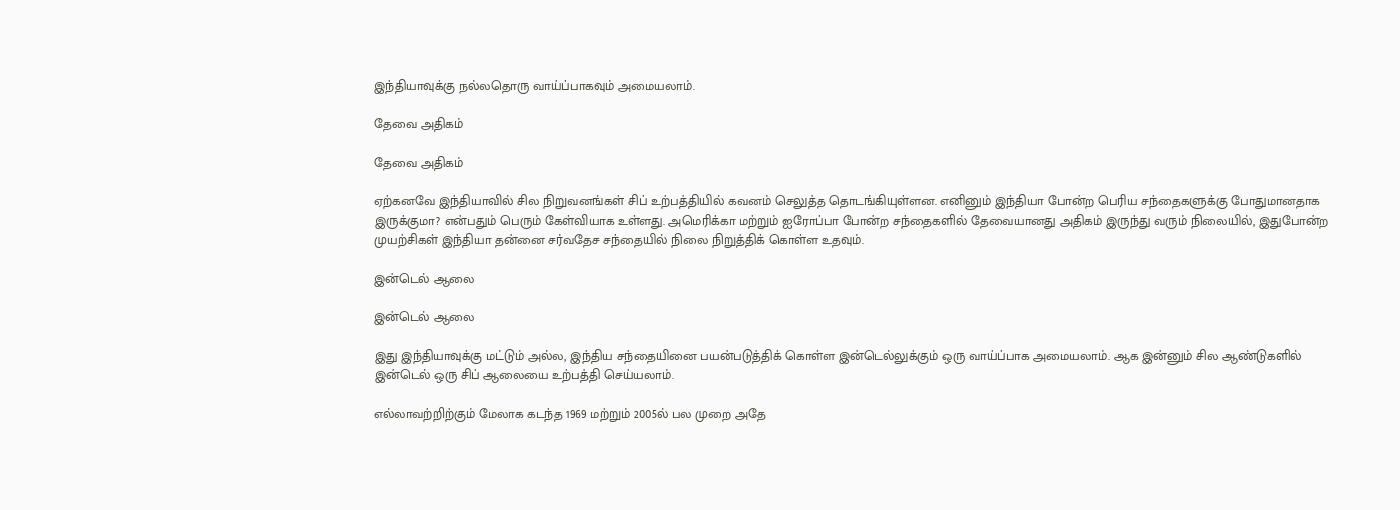இந்தியாவுக்கு நல்லதொரு வாய்ப்பாகவும் அமையலாம்.

தேவை அதிகம்

தேவை அதிகம்

ஏற்கனவே இந்தியாவில் சில நிறுவனங்கள் சிப் உற்பத்தியில் கவனம் செலுத்த தொடங்கியுள்ளன. எனினும் இந்தியா போன்ற பெரிய சந்தைகளுக்கு போதுமானதாக இருக்குமா? என்பதும் பெரும் கேள்வியாக உள்ளது. அமெரிக்கா மற்றும் ஐரோப்பா போன்ற சந்தைகளில் தேவையானது அதிகம் இருந்து வரும் நிலையில், இதுபோன்ற முயற்சிகள் இந்தியா தன்னை சர்வதேச சந்தையில் நிலை நிறுத்திக் கொள்ள உதவும்.

இன்டெல் ஆலை

இன்டெல் ஆலை

இது இந்தியாவுக்கு மட்டும் அல்ல, இந்திய சந்தையினை பயன்படுத்திக் கொள்ள இன்டெல்லுக்கும் ஒரு வாய்ப்பாக அமையலாம். ஆக இன்னும் சில ஆண்டுகளில் இன்டெல் ஒரு சிப் ஆலையை உற்பத்தி செய்யலாம்.

எல்லாவற்றிற்கும் மேலாக கடந்த 1969 மற்றும் 2005ல் பல முறை அதே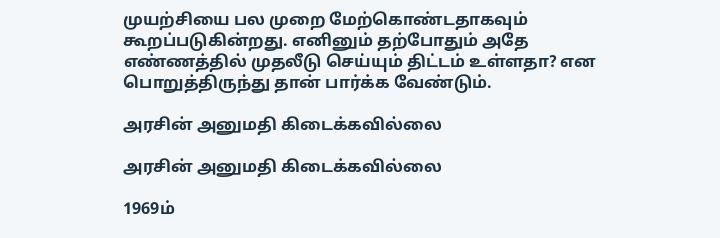முயற்சியை பல முறை மேற்கொண்டதாகவும் கூறப்படுகின்றது. எனினும் தற்போதும் அதே எண்ணத்தில் முதலீடு செய்யும் திட்டம் உள்ளதா? என பொறுத்திருந்து தான் பார்க்க வேண்டும்.

அரசின் அனுமதி கிடைக்கவில்லை

அரசின் அனுமதி கிடைக்கவில்லை

1969ம்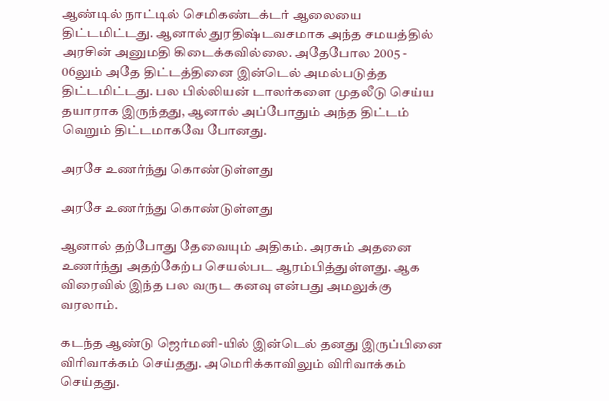ஆண்டில் நாட்டில் செமிகண்டக்டர் ஆலையை திட்டமிட்டது. ஆனால் துரதிஷ்டவசமாக அந்த சமயத்தில் அரசின் அனுமதி கிடைக்கவில்லை. அதேபோல 2005 - 06லும் அதே திட்டத்தினை இன்டெல் அமல்படுத்த திட்டமிட்டது. பல பில்லியன் டாலர்களை முதலீடு செய்ய தயாராக இருந்தது, ஆனால் அப்போதும் அந்த திட்டம் வெறும் திட்டமாகவே போனது.

அரசே உணர்ந்து கொண்டுள்ளது

அரசே உணர்ந்து கொண்டுள்ளது

ஆனால் தற்போது தேவையும் அதிகம். அரசும் அதனை உணர்ந்து அதற்கேற்ப செயல்பட ஆரம்பித்துள்ளது. ஆக விரைவில் இந்த பல வருட கனவு என்பது அமலுக்கு வரலாம்.

கடந்த ஆண்டு ஜெர்மனி-யில் இன்டெல் தனது இருப்பினை விரிவாக்கம் செய்தது. அமெரிக்காவிலும் விரிவாக்கம் செய்தது.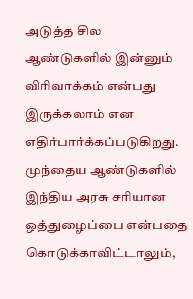அடுத்த சில ஆண்டுகளில் இன்னும் விரிவாக்கம் என்பது இருக்கலாம் என எதிர்பார்க்கப்படுகிறது. முந்தைய ஆண்டுகளில் இந்திய அரசு சரியான ஒத்துழைப்பை என்பதை கொடுக்காவிட்டாலும்,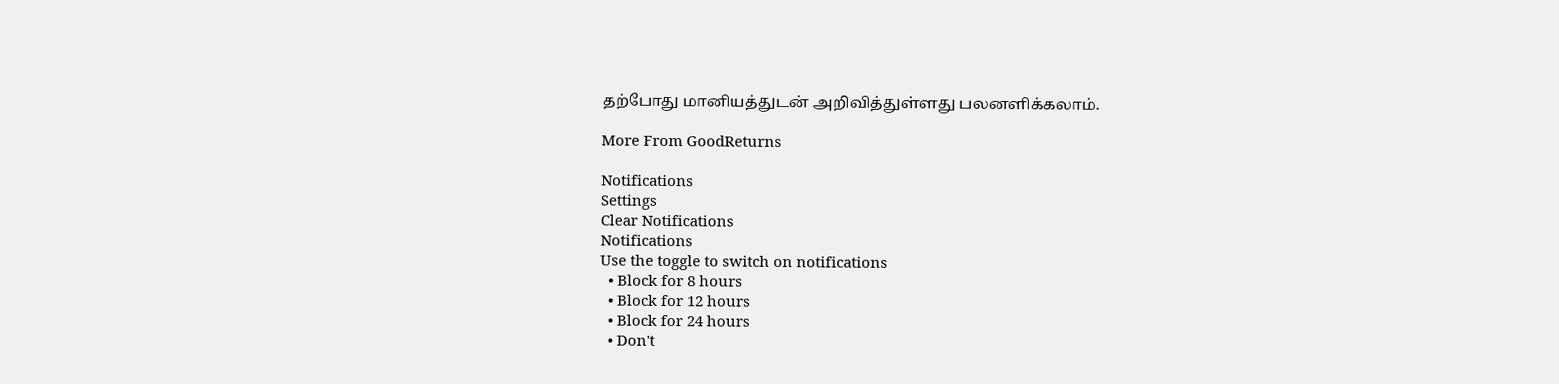தற்போது மானியத்துடன் அறிவித்துள்ளது பலனளிக்கலாம்.

More From GoodReturns

Notifications
Settings
Clear Notifications
Notifications
Use the toggle to switch on notifications
  • Block for 8 hours
  • Block for 12 hours
  • Block for 24 hours
  • Don't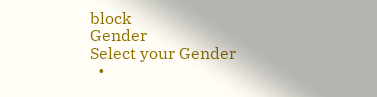block
Gender
Select your Gender
  •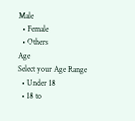Male
  • Female
  • Others
Age
Select your Age Range
  • Under 18
  • 18 to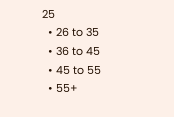25
  • 26 to 35
  • 36 to 45
  • 45 to 55
  • 55+